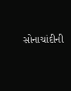સોનાચાંદીની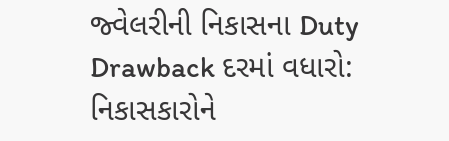જ્વેલરીની નિકાસના Duty Drawback દરમાં વધારો: નિકાસકારોને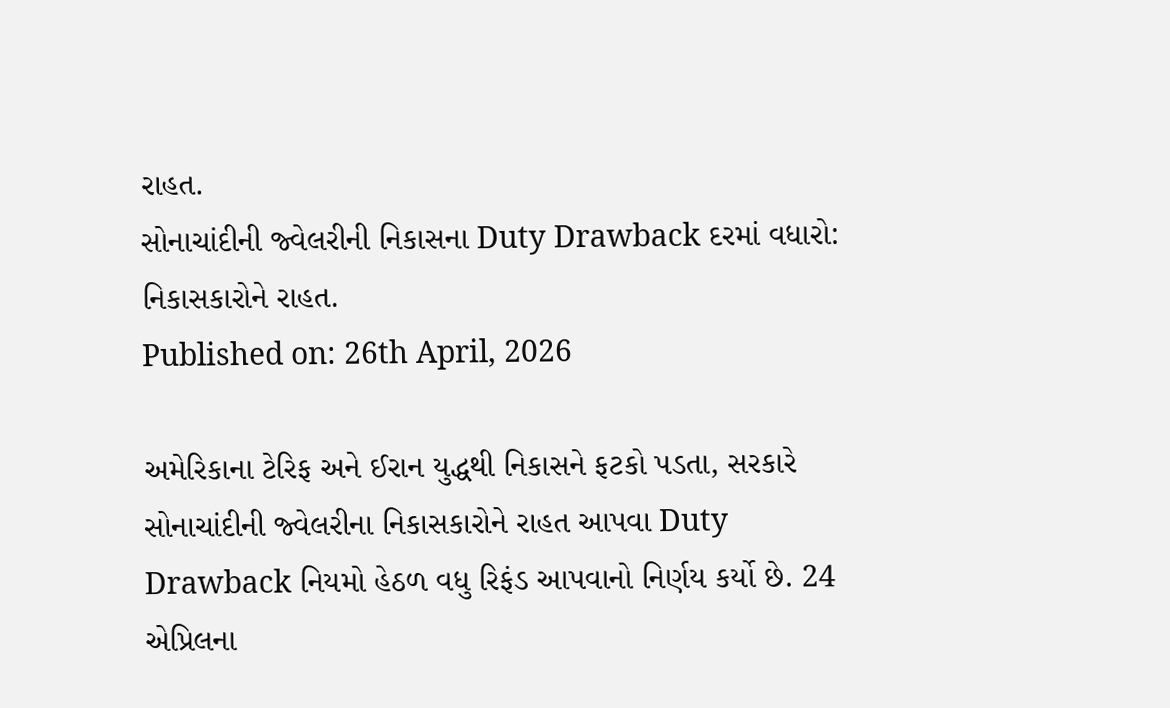રાહત.
સોનાચાંદીની જ્વેલરીની નિકાસના Duty Drawback દરમાં વધારો: નિકાસકારોને રાહત.
Published on: 26th April, 2026

અમેરિકાના ટેરિફ અને ઈરાન યુદ્ધથી નિકાસને ફટકો પડતા, સરકારે સોનાચાંદીની જ્વેલરીના નિકાસકારોને રાહત આપવા Duty Drawback નિયમો હેઠળ વધુ રિફંડ આપવાનો નિર્ણય કર્યો છે. 24 એપ્રિલના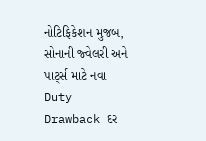નોટિફિકેશન મુજબ, સોનાની જ્વેલરી અને પાર્ટ્સ માટે નવા Duty Drawback દર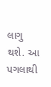લાગુ થશે. આ પગલાથી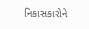નિકાસકારોને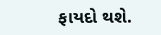ફાયદો થશે.